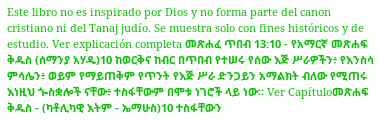Este libro no es inspirado por Dios y no forma parte del canon cristiano ni del Tanaj judío. Se muestra solo con fines históricos y de estudio. Ver explicación completa መጽሐፈ ጥበብ 13:10 - የአማርኛ መጽሐፍ ቅዱስ (ሰማንያ አሃዱ)10 ከወርቅና ከብር በጥበብ የተሠሩ የሰው እጅ ሥራዎችን፥ የእንስሳ ምሳሌን፥ ወይም የማይጠቅም የጥንት የእጅ ሥራ ድንጋይን አማልክት ብለው የሚጠሩ እነዚህ ጐስቋሎች ናቸው፥ ተስፋቸውም በሞቱ ነገሮች ላይ ነው። Ver Capítuloመጽሐፍ ቅዱስ - (ካቶሊካዊ እትም - ኤማሁስ)10 ተስፋቸውን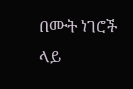በሙት ነገሮች ላይ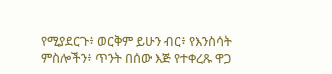የሚያደርጉ፥ ወርቅም ይሁን ብር፥ የእንስሳት ምስሎችን፥ ጥንት በሰው እጅ የተቀረጹ ዋጋ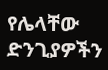የሌላቸው ድንጊያዎችን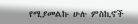የሚያመልኩ ሁሉ ምስኪኖች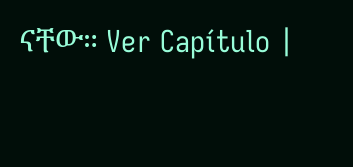ናቸው። Ver Capítulo |